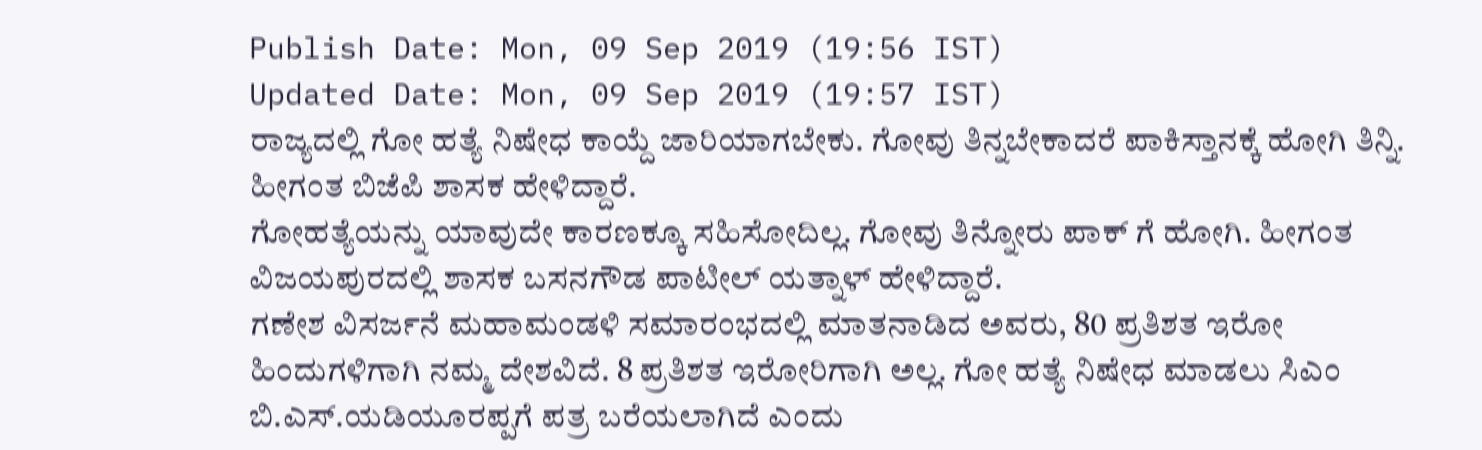Publish Date: Mon, 09 Sep 2019 (19:56 IST)
Updated Date: Mon, 09 Sep 2019 (19:57 IST)
ರಾಜ್ಯದಲ್ಲಿ ಗೋ ಹತ್ಯೆ ನಿಷೇಧ ಕಾಯ್ದೆ ಜಾರಿಯಾಗಬೇಕು. ಗೋವು ತಿನ್ನಬೇಕಾದರೆ ಪಾಕಿಸ್ತಾನಕ್ಕೆ ಹೋಗಿ ತಿನ್ನಿ. ಹೀಗಂತ ಬಿಜೆಪಿ ಶಾಸಕ ಹೇಳಿದ್ದಾರೆ.
ಗೋಹತ್ಯೆಯನ್ನು ಯಾವುದೇ ಕಾರಣಕ್ಕೂ ಸಹಿಸೋದಿಲ್ಲ. ಗೋವು ತಿನ್ನೋರು ಪಾಕ್ ಗೆ ಹೋಗಿ. ಹೀಗಂತ ವಿಜಯಪುರದಲ್ಲಿ ಶಾಸಕ ಬಸನಗೌಡ ಪಾಟೀಲ್ ಯತ್ನಾಳ್ ಹೇಳಿದ್ದಾರೆ.
ಗಣೇಶ ವಿಸರ್ಜನೆ ಮಹಾಮಂಡಳಿ ಸಮಾರಂಭದಲ್ಲಿ ಮಾತನಾಡಿದ ಅವರು, 80 ಪ್ರತಿಶತ ಇರೋ ಹಿಂದುಗಳಿಗಾಗಿ ನಮ್ಮ ದೇಶವಿದೆ. 8 ಪ್ರತಿಶತ ಇರೋರಿಗಾಗಿ ಅಲ್ಲ. ಗೋ ಹತ್ಯೆ ನಿಷೇಧ ಮಾಡಲು ಸಿಎಂ ಬಿ.ಎಸ್.ಯಡಿಯೂರಪ್ಪಗೆ ಪತ್ರ ಬರೆಯಲಾಗಿದೆ ಎಂದು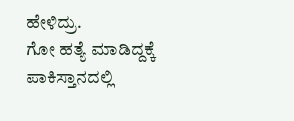ಹೇಳಿದ್ರು.
ಗೋ ಹತ್ಯೆ ಮಾಡಿದ್ದಕ್ಕೆ ಪಾಕಿಸ್ತಾನದಲ್ಲಿ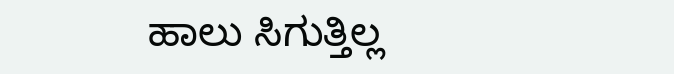ಹಾಲು ಸಿಗುತ್ತಿಲ್ಲ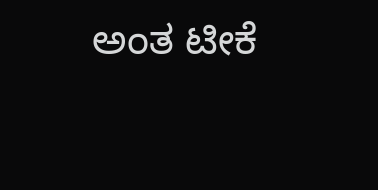ಅಂತ ಟೀಕೆ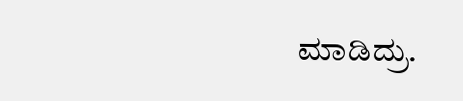ಮಾಡಿದ್ರು.